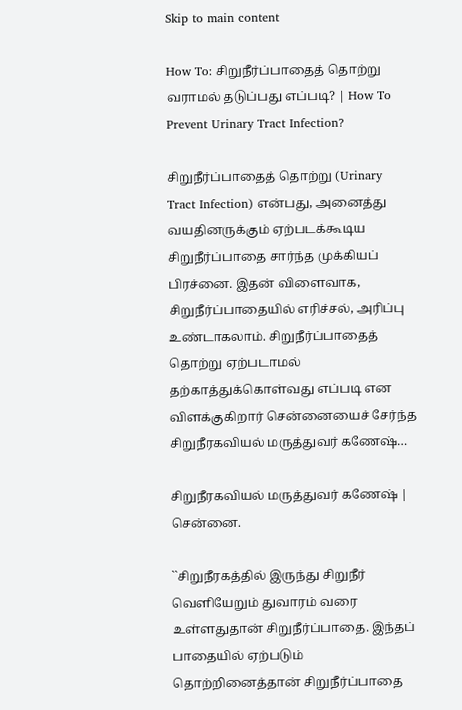Skip to main content

How To: சிறுநீர்ப்பாதைத் தொற்று வராமல் தடுப்பது எப்படி? | How To Prevent Urinary Tract Infection?

சிறுநீர்ப்பாதைத் தொற்று (Urinary Tract Infection) என்பது, அனைத்து வயதினருக்கும் ஏற்படக்கூடிய சிறுநீர்ப்பாதை சார்ந்த முக்கியப் பிரச்னை. இதன் விளைவாக, சிறுநீர்ப்பாதையில் எரிச்சல், அரிப்பு உண்டாகலாம். சிறுநீர்ப்பாதைத் தொற்று ஏற்படாமல் தற்காத்துக்கொள்வது எப்படி என விளக்குகிறார் சென்னையைச் சேர்ந்த சிறுநீரகவியல் மருத்துவர் கணேஷ்…

சிறுநீரகவியல் மருத்துவர் கணேஷ் | சென்னை.

``சிறுநீரகத்தில் இருந்து சிறுநீர் வெளியேறும் துவாரம் வரை உள்ளதுதான் சிறுநீர்ப்பாதை. இந்தப் பாதையில் ஏற்படும் தொற்றினைத்தான் சிறுநீர்ப்பாதை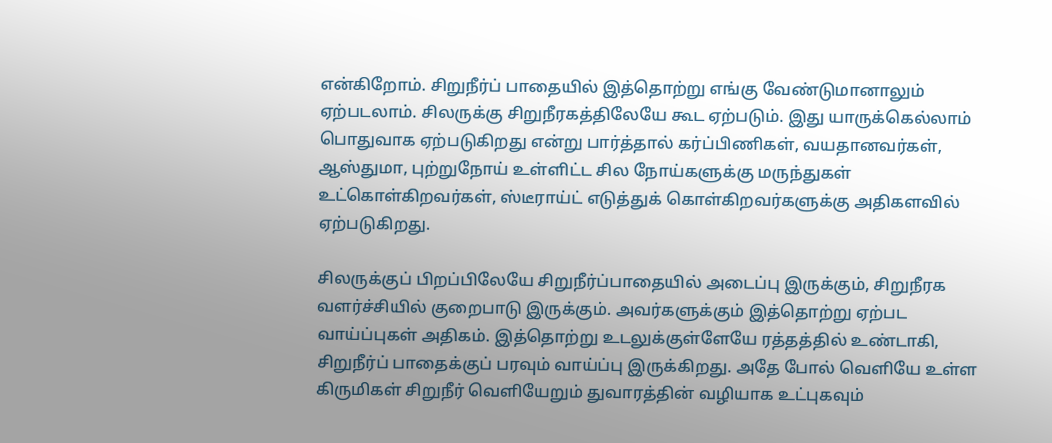என்கிறோம். சிறுநீர்ப் பாதையில் இத்தொற்று எங்கு வேண்டுமானாலும் ஏற்படலாம். சிலருக்கு சிறுநீரகத்திலேயே கூட ஏற்படும். இது யாருக்கெல்லாம் பொதுவாக ஏற்படுகிறது என்று பார்த்தால் கர்ப்பிணிகள், வயதானவர்கள், ஆஸ்துமா, புற்றுநோய் உள்ளிட்ட சில நோய்களுக்கு மருந்துகள் உட்கொள்கிறவர்கள், ஸ்டீராய்ட் எடுத்துக் கொள்கிறவர்களுக்கு அதிகளவில் ஏற்படுகிறது.

சிலருக்குப் பிறப்பிலேயே சிறுநீர்ப்பாதையில் அடைப்பு இருக்கும், சிறுநீரக வளர்ச்சியில் குறைபாடு இருக்கும். அவர்களுக்கும் இத்தொற்று ஏற்பட வாய்ப்புகள் அதிகம். இத்தொற்று உடலுக்குள்ளேயே ரத்தத்தில் உண்டாகி, சிறுநீர்ப் பாதைக்குப் பரவும் வாய்ப்பு இருக்கிறது. அதே போல் வெளியே உள்ள கிருமிகள் சிறுநீர் வெளியேறும் துவாரத்தின் வழியாக உட்புகவும்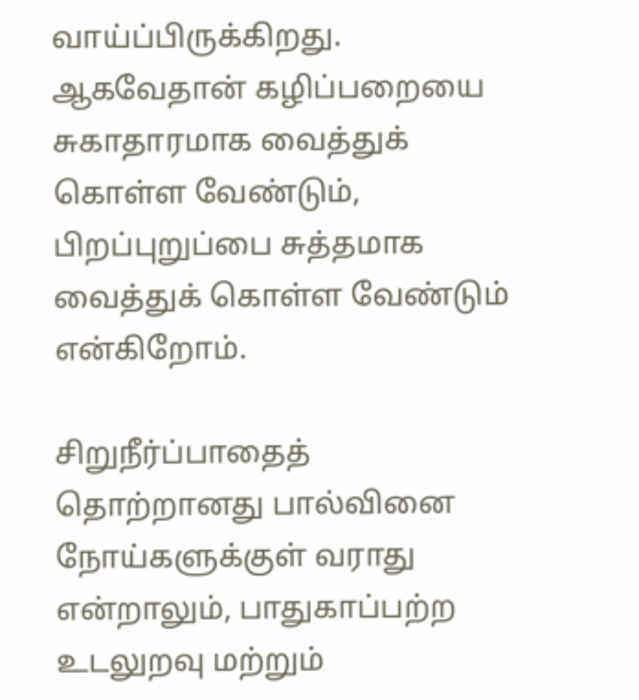வாய்ப்பிருக்கிறது. ஆகவேதான் கழிப்பறையை சுகாதாரமாக வைத்துக் கொள்ள வேண்டும், பிறப்புறுப்பை சுத்தமாக வைத்துக் கொள்ள வேண்டும் என்கிறோம்.

சிறுநீர்ப்பாதைத் தொற்றானது பால்வினை நோய்களுக்குள் வராது என்றாலும், பாதுகாப்பற்ற உடலுறவு மற்றும்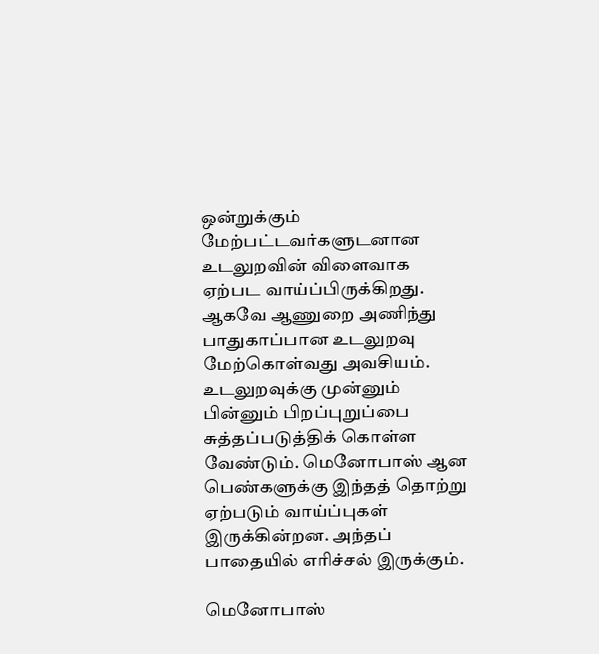ஒன்றுக்கும் மேற்பட்டவர்களுடனான உடலுறவின் விளைவாக ஏற்பட வாய்ப்பிருக்கிறது. ஆகவே ஆணுறை அணிந்து பாதுகாப்பான உடலுறவு மேற்கொள்வது அவசியம். உடலுறவுக்கு முன்னும் பின்னும் பிறப்புறுப்பை சுத்தப்படுத்திக் கொள்ள வேண்டும். மெனோபாஸ் ஆன பெண்களுக்கு இந்தத் தொற்று ஏற்படும் வாய்ப்புகள் இருக்கின்றன. அந்தப் பாதையில் எரிச்சல் இருக்கும்.

மெனோபாஸ்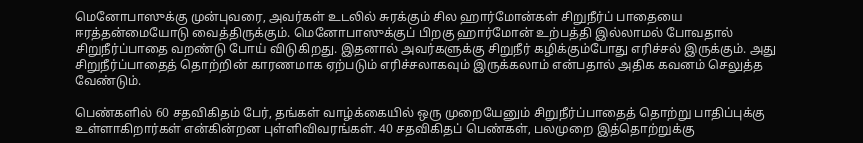மெனோபாஸுக்கு முன்புவரை, அவர்கள் உடலில் சுரக்கும் சில ஹார்மோன்கள் சிறுநீர்ப் பாதையை ஈரத்தன்மையோடு வைத்திருக்கும். மெனோபாஸுக்குப் பிறகு ஹார்மோன் உற்பத்தி இல்லாமல் போவதால் சிறுநீர்ப்பாதை வறண்டு போய் விடுகிறது. இதனால் அவர்களுக்கு சிறுநீர் கழிக்கும்போது எரிச்சல் இருக்கும். அது சிறுநீர்ப்பாதைத் தொற்றின் காரணமாக ஏற்படும் எரிச்சலாகவும் இருக்கலாம் என்பதால் அதிக கவனம் செலுத்த வேண்டும்.

பெண்களில் 60 சதவிகிதம் பேர், தங்கள் வாழ்க்கையில் ஒரு முறையேனும் சிறுநீர்ப்பாதைத் தொற்று பாதிப்புக்கு உள்ளாகிறார்கள் என்கின்றன புள்ளிவிவரங்கள். 40 சதவிகிதப் பெண்கள், பலமுறை இத்தொற்றுக்கு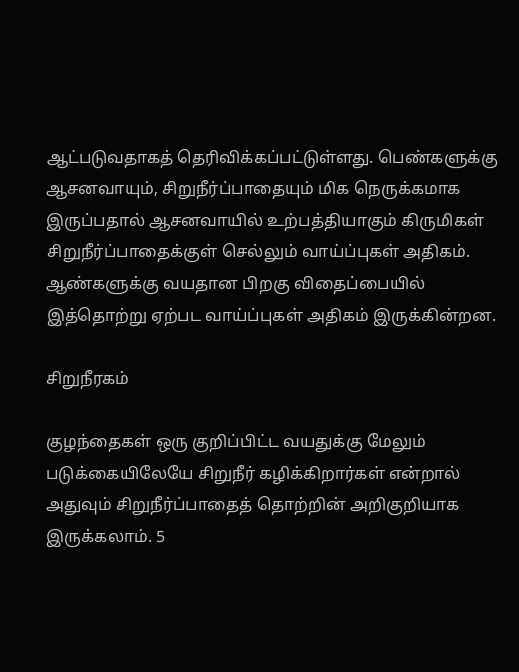ஆட்படுவதாகத் தெரிவிக்கப்பட்டுள்ளது. பெண்களுக்கு ஆசனவாயும், சிறுநீர்ப்பாதையும் மிக நெருக்கமாக இருப்பதால் ஆசனவாயில் உற்பத்தியாகும் கிருமிகள் சிறுநீர்ப்பாதைக்குள் செல்லும் வாய்ப்புகள் அதிகம். ஆண்களுக்கு வயதான பிறகு விதைப்பையில் இத்தொற்று ஏற்பட வாய்ப்புகள் அதிகம் இருக்கின்றன.

சிறுநீரகம்

குழந்தைகள் ஒரு குறிப்பிட்ட வயதுக்கு மேலும் படுக்கையிலேயே சிறுநீர் கழிக்கிறார்கள் என்றால் அதுவும் சிறுநீர்ப்பாதைத் தொற்றின் அறிகுறியாக இருக்கலாம். 5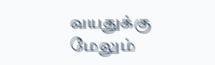வயதுக்கு மேலும்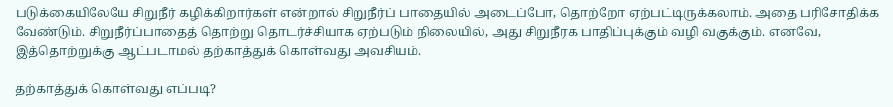படுக்கையிலேயே சிறுநீர் கழிக்கிறார்கள் என்றால் சிறுநீர்ப் பாதையில் அடைப்போ, தொற்றோ ஏற்பட்டிருக்கலாம். அதை பரிசோதிக்க வேண்டும். சிறுநீர்ப்பாதைத் தொற்று தொடர்ச்சியாக ஏற்படும் நிலையில், அது சிறுநீரக பாதிப்புக்கும் வழி வகுக்கும். எனவே, இத்தொற்றுக்கு ஆட்படாமல் தற்காத்துக் கொள்வது அவசியம்.

தற்காத்துக் கொள்வது எப்படி?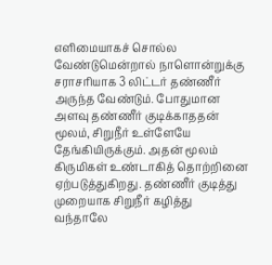எளிமையாகச் சொல்ல வேண்டுமென்றால் நாளொன்றுக்கு சராசரியாக 3 லிட்டர் தண்ணீர் அருந்த வேண்டும். போதுமான அளவு தண்ணீர் குடிக்காததன் மூலம், சிறுநீர் உள்ளேயே தேங்கியிருக்கும். அதன் மூலம் கிருமிகள் உண்டாகித் தொற்றினை ஏற்படுத்துகிறது. தண்ணீர் குடித்து முறையாக சிறுநீர் கழித்து வந்தாலே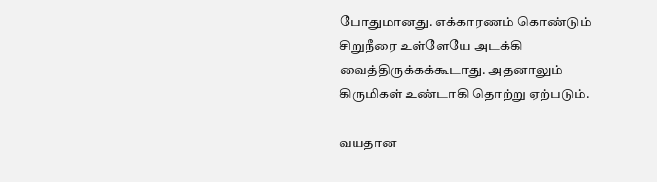போதுமானது. எக்காரணம் கொண்டும் சிறுநீரை உள்ளேயே அடக்கி வைத்திருக்கக்கூடாது. அதனாலும் கிருமிகள் உண்டாகி தொற்று ஏற்படும்.

வயதான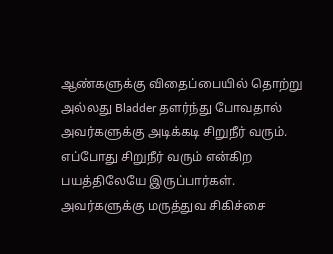ஆண்களுக்கு விதைப்பையில் தொற்று அல்லது Bladder தளர்ந்து போவதால் அவர்களுக்கு அடிக்கடி சிறுநீர் வரும். எப்போது சிறுநீர் வரும் என்கிற பயத்திலேயே இருப்பார்கள். அவர்களுக்கு மருத்துவ சிகிச்சை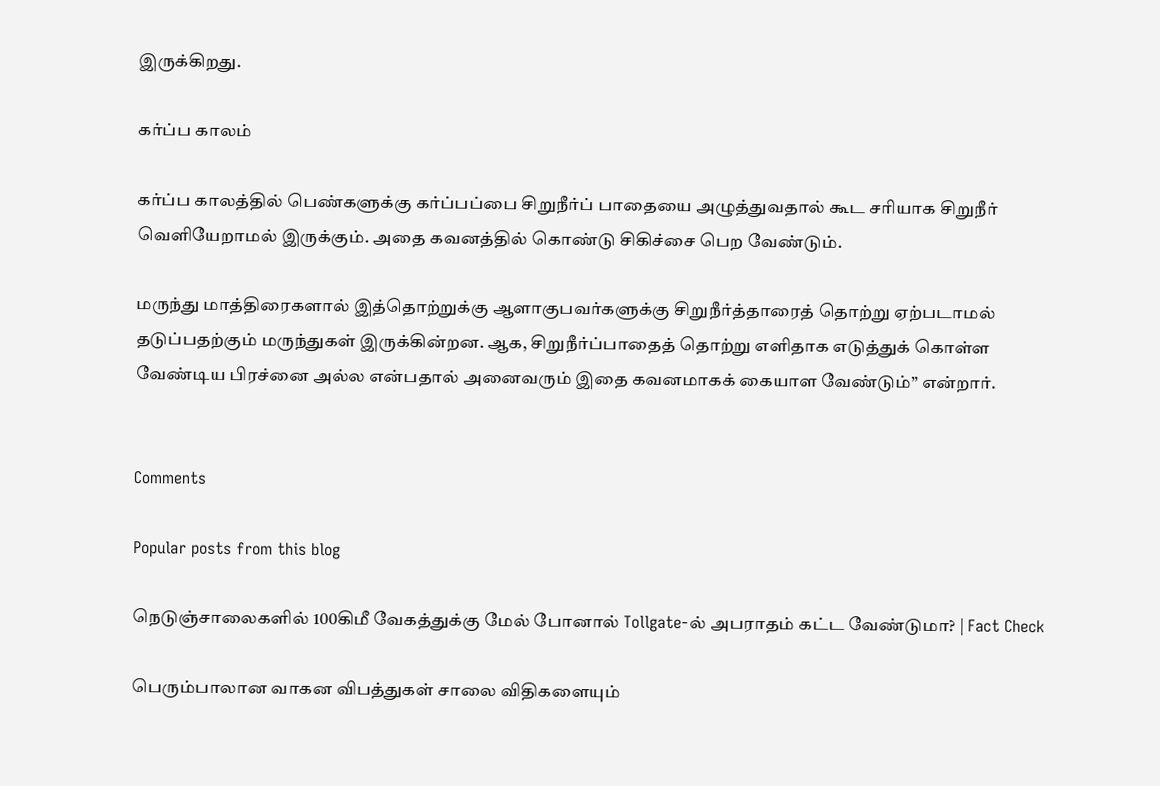இருக்கிறது.

கர்ப்ப காலம்

கர்ப்ப காலத்தில் பெண்களுக்கு கர்ப்பப்பை சிறுநீர்ப் பாதையை அழுத்துவதால் கூட சரியாக சிறுநீர் வெளியேறாமல் இருக்கும். அதை கவனத்தில் கொண்டு சிகிச்சை பெற வேண்டும்.

மருந்து மாத்திரைகளால் இத்தொற்றுக்கு ஆளாகுபவர்களுக்கு சிறுநீர்த்தாரைத் தொற்று ஏற்படாமல் தடுப்பதற்கும் மருந்துகள் இருக்கின்றன. ஆக, சிறுநீர்ப்பாதைத் தொற்று எளிதாக எடுத்துக் கொள்ள வேண்டிய பிரச்னை அல்ல என்பதால் அனைவரும் இதை கவனமாகக் கையாள வேண்டும்” என்றார்.


Comments

Popular posts from this blog

நெடுஞ்சாலைகளில் 100கிமீ வேகத்துக்கு மேல் போனால் Tollgate-ல் அபராதம் கட்ட வேண்டுமா? | Fact Check

பெரும்பாலான வாகன விபத்துகள் சாலை விதிகளையும்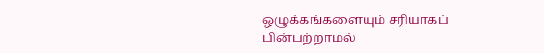ஒழுக்கங்களையும் சரியாகப் பின்பற்றாமல்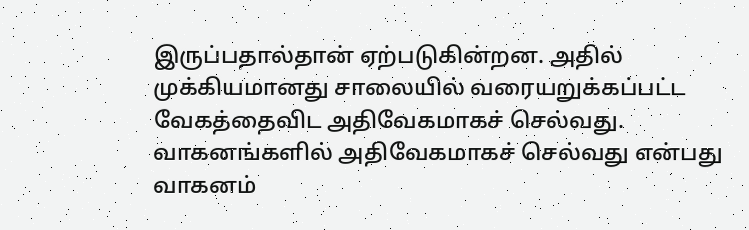இருப்பதால்தான் ஏற்படுகின்றன. அதில் முக்கியமானது சாலையில் வரையறுக்கப்பட்ட வேகத்தைவிட அதிவேகமாகச் செல்வது. வாகனங்களில் அதிவேகமாகச் செல்வது என்பது வாகனம்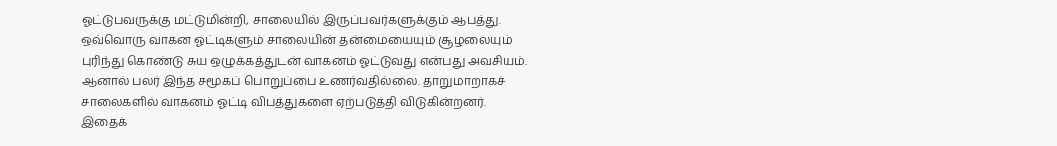ஓட்டுபவருக்கு மட்டுமின்றி, சாலையில் இருப்பவர்களுக்கும் ஆபத்து. ஒவ்வொரு வாகன ஓட்டிகளும் சாலையின் தன்மையையும் சூழலையும் புரிந்து கொண்டு சுய ஒழுக்கத்துடன் வாகனம் ஓட்டுவது என்பது அவசியம். ஆனால் பலர் இந்த சமூகப் பொறுப்பை உணர்வதில்லை. தாறுமாறாகச் சாலைகளில் வாகனம் ஓட்டி விபத்துகளை ஏற்படுத்தி விடுகின்றனர். இதைக்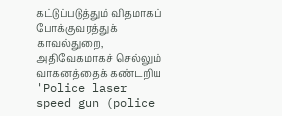கட்டுப்படுத்தும் விதமாகப் போக்குவரத்துக் காவல்துறை, அதிவேகமாகச் செல்லும் வாகனத்தைக் கண்டறிய 'Police laser speed gun (police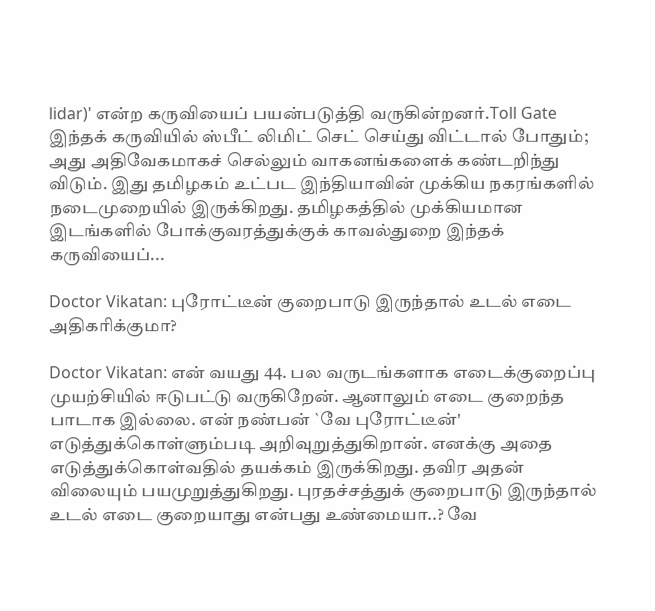lidar)' என்ற கருவியைப் பயன்படுத்தி வருகின்றனர்.Toll Gate இந்தக் கருவியில் ஸ்பீட் லிமிட் செட் செய்து விட்டால் போதும்; அது அதிவேகமாகச் செல்லும் வாகனங்களைக் கண்டறிந்து விடும். இது தமிழகம் உட்பட இந்தியாவின் முக்கிய நகரங்களில் நடைமுறையில் இருக்கிறது. தமிழகத்தில் முக்கியமான இடங்களில் போக்குவரத்துக்குக் காவல்துறை இந்தக் கருவியைப்...

Doctor Vikatan: புரோட்டீன் குறைபாடு இருந்தால் உடல் எடை அதிகரிக்குமா?

Doctor Vikatan: என் வயது 44. பல வருடங்களாக எடைக்குறைப்பு முயற்சியில் ஈடுபட்டு வருகிறேன். ஆனாலும் எடை குறைந்த பாடாக இல்லை. என் நண்பன் `வே புரோட்டீன்' எடுத்துக்கொள்ளும்படி அறிவுறுத்துகிறான். எனக்கு அதை எடுத்துக்கொள்வதில் தயக்கம் இருக்கிறது. தவிர அதன் விலையும் பயமுறுத்துகிறது. புரதச்சத்துக் குறைபாடு இருந்தால் உடல் எடை குறையாது என்பது உண்மையா..? வே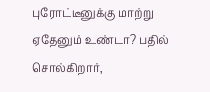புரோட்டீனுக்கு மாற்று ஏதேனும் உண்டா? பதில் சொல்கிறார்,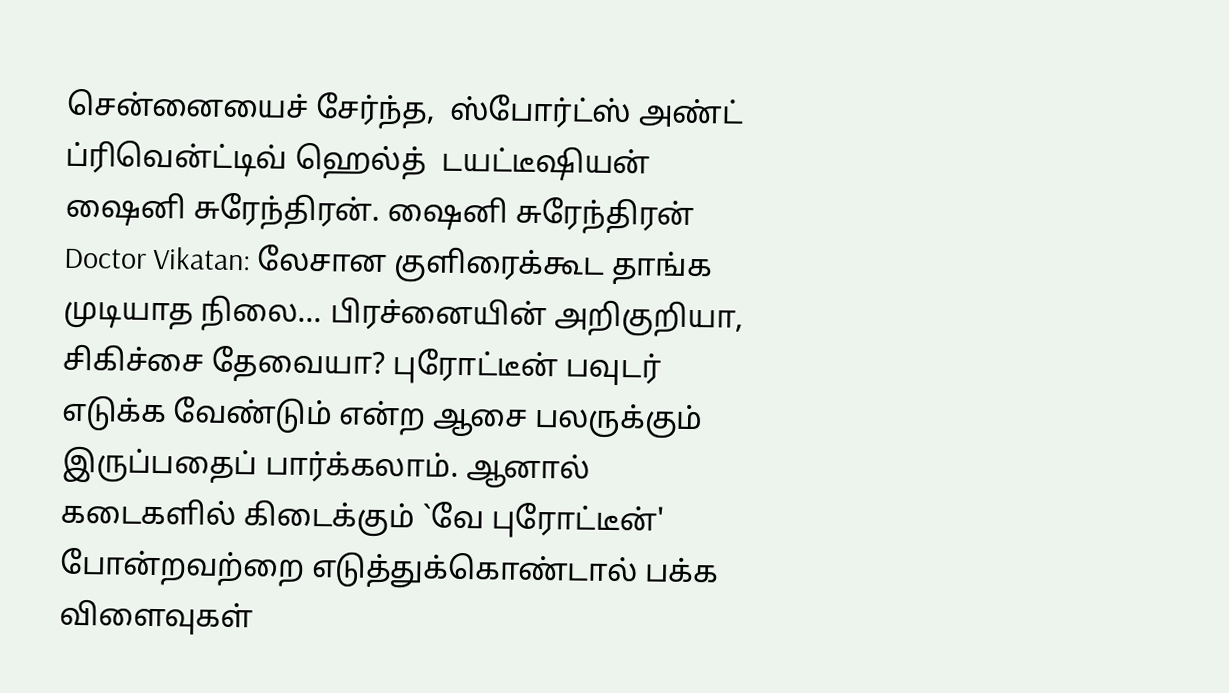சென்னையைச் சேர்ந்த,  ஸ்போர்ட்ஸ் அண்ட் ப்ரிவென்ட்டிவ் ஹெல்த்  டயட்டீஷியன் ஷைனி சுரேந்திரன். ஷைனி சுரேந்திரன் Doctor Vikatan: லேசான குளிரைக்கூட தாங்க முடியாத நிலை... பிரச்னையின் அறிகுறியா, சிகிச்சை தேவையா? புரோட்டீன் பவுடர் எடுக்க வேண்டும் என்ற ஆசை பலருக்கும் இருப்பதைப் பார்க்கலாம். ஆனால் கடைகளில் கிடைக்கும் `வே புரோட்டீன்' போன்றவற்றை எடுத்துக்கொண்டால் பக்க விளைவுகள்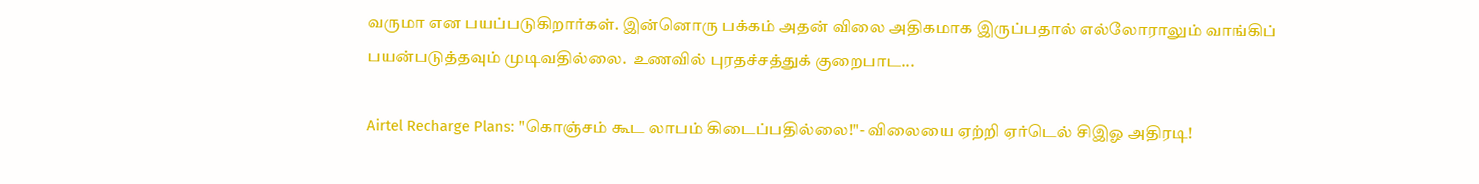வருமா என பயப்படுகிறார்கள். இன்னொரு பக்கம் அதன் விலை அதிகமாக இருப்பதால் எல்லோராலும் வாங்கிப் பயன்படுத்தவும் முடிவதில்லை.  உணவில் புரதச்சத்துக் குறைபாட...

Airtel Recharge Plans: "கொஞ்சம் கூட லாபம் கிடைப்பதில்லை!"- விலையை ஏற்றி ஏர்டெல் சிஇஓ அதிரடி!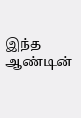இந்த ஆண்டின்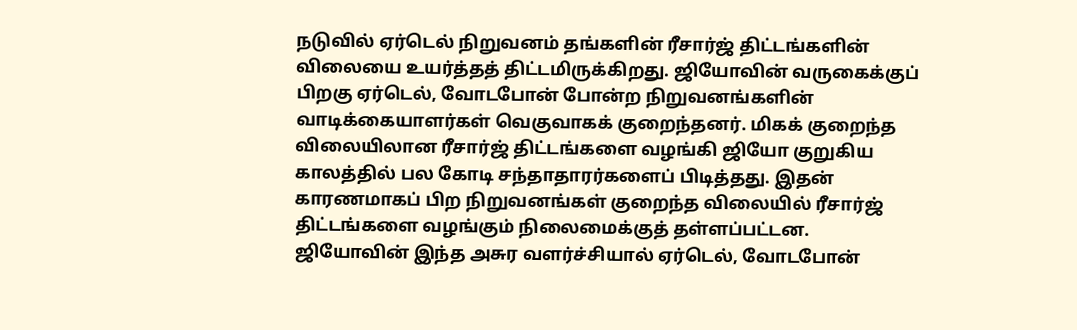நடுவில் ஏர்டெல் நிறுவனம் தங்களின் ரீசார்ஜ் திட்டங்களின் விலையை உயர்த்தத் திட்டமிருக்கிறது. ஜியோவின் வருகைக்குப் பிறகு ஏர்டெல், வோடபோன் போன்ற நிறுவனங்களின் வாடிக்கையாளர்கள் வெகுவாகக் குறைந்தனர். மிகக் குறைந்த விலையிலான ரீசார்ஜ் திட்டங்களை வழங்கி ஜியோ குறுகிய காலத்தில் பல கோடி சந்தாதாரர்களைப் பிடித்தது. இதன் காரணமாகப் பிற நிறுவனங்கள் குறைந்த விலையில் ரீசார்ஜ் திட்டங்களை வழங்கும் நிலைமைக்குத் தள்ளப்பட்டன. ஜியோவின் இந்த அசுர வளர்ச்சியால் ஏர்டெல், வோடபோன்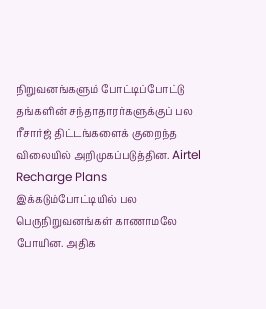நிறுவனங்களும் போட்டிப்போட்டு தங்களின் சந்தாதாரர்களுக்குப் பல ரீசார்ஜ் திட்டங்களைக் குறைந்த விலையில் அறிமுகப்படுத்தின. Airtel Recharge Plans இக்கடும்போட்டியில் பல பெருநிறுவனங்கள் காணாமலே போயின. அதிக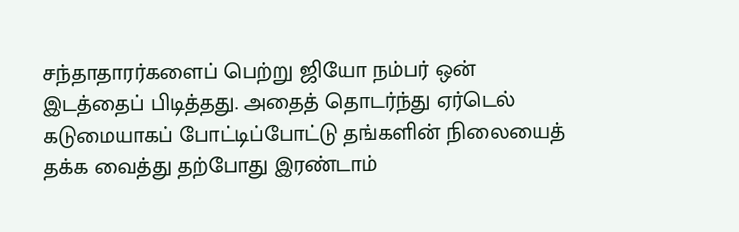சந்தாதாரர்களைப் பெற்று ஜியோ நம்பர் ஒன் இடத்தைப் பிடித்தது. அதைத் தொடர்ந்து ஏர்டெல் கடுமையாகப் போட்டிப்போட்டு தங்களின் நிலையைத் தக்க வைத்து தற்போது இரண்டாம்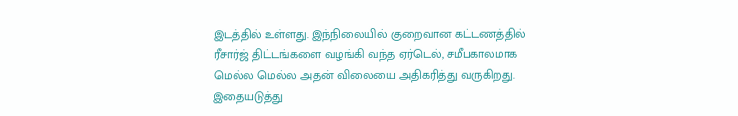இடத்தில் உள்ளது. இந்நிலையில் குறைவான கட்டணத்தில் ரீசார்ஜ் திட்டங்களை வழங்கி வந்த ஏர்டெல், சமீபகாலமாக மெல்ல மெல்ல அதன் விலையை அதிகரித்து வருகிறது. இதையடுத்து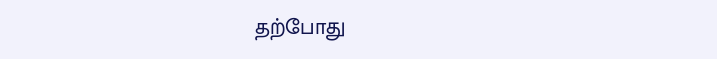தற்போது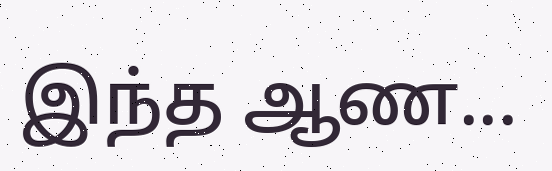இந்த ஆண...